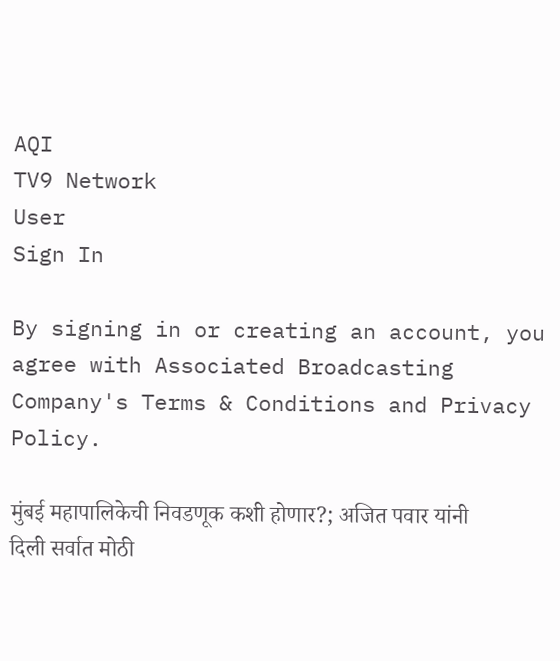AQI
TV9 Network
User
Sign In

By signing in or creating an account, you agree with Associated Broadcasting Company's Terms & Conditions and Privacy Policy.

मुंबई महापालिकेची निवडणूक कशी होणार?; अजित पवार यांनी दिली सर्वात मोठी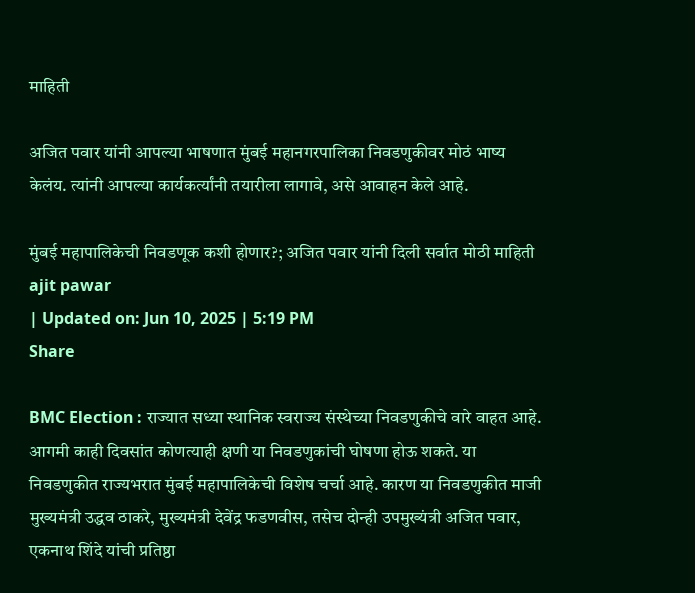माहिती

अजित पवार यांनी आपल्या भाषणात मुंबई महानगरपालिका निवडणुकीवर मोठं भाष्य केलंय. त्यांनी आपल्या कार्यकर्त्यांनी तयारीला लागावे, असे आवाहन केले आहे.

मुंबई महापालिकेची निवडणूक कशी होणार?; अजित पवार यांनी दिली सर्वात मोठी माहिती
ajit pawar
| Updated on: Jun 10, 2025 | 5:19 PM
Share

BMC Election : राज्यात सध्या स्थानिक स्वराज्य संस्थेच्या निवडणुकीचे वारे वाहत आहे. आगमी काही दिवसांत कोणत्याही क्षणी या निवडणुकांची घोषणा होऊ शकते. या निवडणुकीत राज्यभरात मुंबई महापालिकेची विशेष चर्चा आहे. कारण या निवडणुकीत माजी मुख्यमंत्री उद्धव ठाकरे, मुख्यमंत्री देवेंद्र फडणवीस, तसेच दोन्ही उपमुख्यंत्री अजित पवार, एकनाथ शिंदे यांची प्रतिष्ठा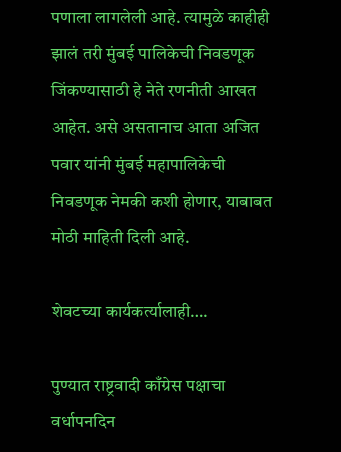पणाला लागलेली आहे. त्यामुळे काहीही झालं तरी मुंबई पालिकेची निवडणूक जिंकण्यासाठी हे नेते रणनीती आखत आहेत. असे असतानाच आता अजित पवार यांनी मुंबई महापालिकेची निवडणूक नेमकी कशी होणार, याबाबत मोठी माहिती दिली आहे.

शेवटच्या कार्यकर्त्यालाही….

पुण्यात राष्ट्रवादी काँग्रेस पक्षाचा वर्धापनदिन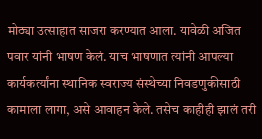मोठ्या उत्साहात साजरा करण्यात आला. यावेळी अजित पवार यांनी भाषण केलं. याच भाषणात त्यांनी आपल्या कार्यकर्त्यांना स्थानिक स्वराज्य संस्थेच्या निवडणुकीसाठी कामाला लागा, असे आवाहन केले. तसेच काहीही झालं तरी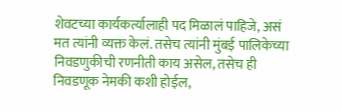शेवटच्या कार्यकर्त्यालाही पद मिळालं पाहिजे, असं मत त्यांनी व्यक्त केलं. तसेच त्यांनी मुंबई पालिकेच्या निवडणुकीची रणनीती काय असेल, तसेच ही निवडणूक नेमकी कशी होईल,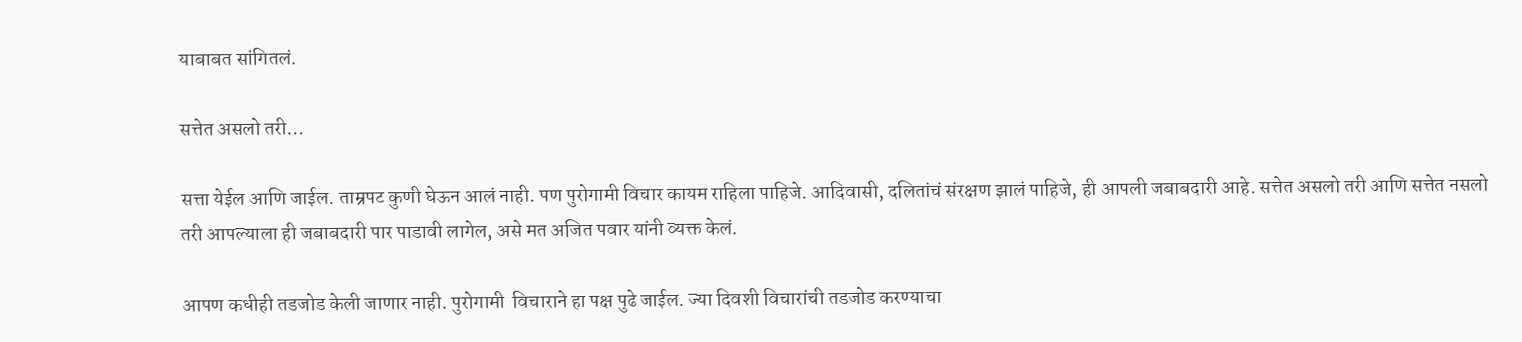याबाबत सांगितलं.

सत्तेत असलो तरी…

सत्ता येईल आणि जाईल. ताम्रपट कुणी घेऊन आलं नाही. पण पुरोगामी विचार कायम राहिला पाहिजे. आदिवासी, दलितांचं संरक्षण झालं पाहिजे, ही आपली जबाबदारी आहे. सत्तेत असलो तरी आणि सत्तेत नसलो तरी आपल्याला ही जबाबदारी पार पाडावी लागेल, असे मत अजित पवार यांनी व्यक्त केलं.

आपण कधीही तडजोड केली जाणार नाही. पुरोगामी  विचाराने हा पक्ष पुढे जाईल. ज्या दिवशी विचारांची तडजोड करण्याचा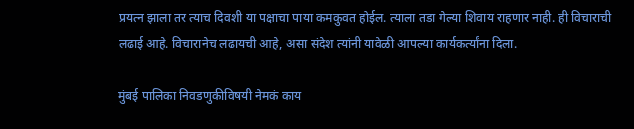प्रयत्न झाला तर त्याच दिवशी या पक्षाचा पाया कमकुवत होईल. त्याला तडा गेल्या शिवाय राहणार नाही. ही विचाराची लढाई आहे. विचारानेच लढायची आहे, असा संदेश त्यांनी यावेळी आपल्या कार्यकर्त्यांना दिला.

मुंबई पालिका निवडणुकीविषयी नेमकं काय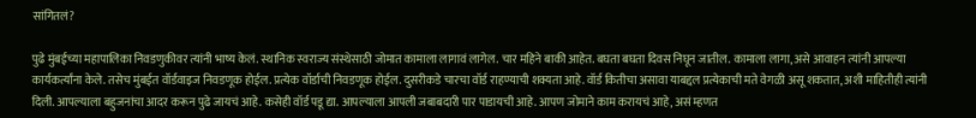सांगितलं?

पुढे मुंबईच्या महापालिका निवडणुकीवर त्यांनी भाष्य केलं. स्थानिक स्वराज्य संस्थेसाठी जोमात कामाला लागावं लागेल. चार महिने बाकी आहेत. बघता बघता दिवस निघून जातील. कामाला लागा, असे आवाहन त्यांनी आपल्या कार्यकर्त्यांना केले. तसेच मुंबईत वॉर्डवाइज निवडणूक होईल. प्रत्येक वॉर्डाची निवडणूक होईल. दुसरीकडे चारचा वॉर्ड राहण्याची शक्यता आहे. वॉर्ड कितीचा असावा याबद्दल प्रत्येकाची मते वेगळी असू शकतात, अशी माहितीही त्यांनी दिली. आपल्याला बहुजनांचा आदर करून पुढे जायचं आहे. कसेही वॉर्ड पडू द्या. आपल्याला आपली जबाबदारी पार पाडायची आहे. आपण जोमाने काम करायचं आहे, असं म्हणत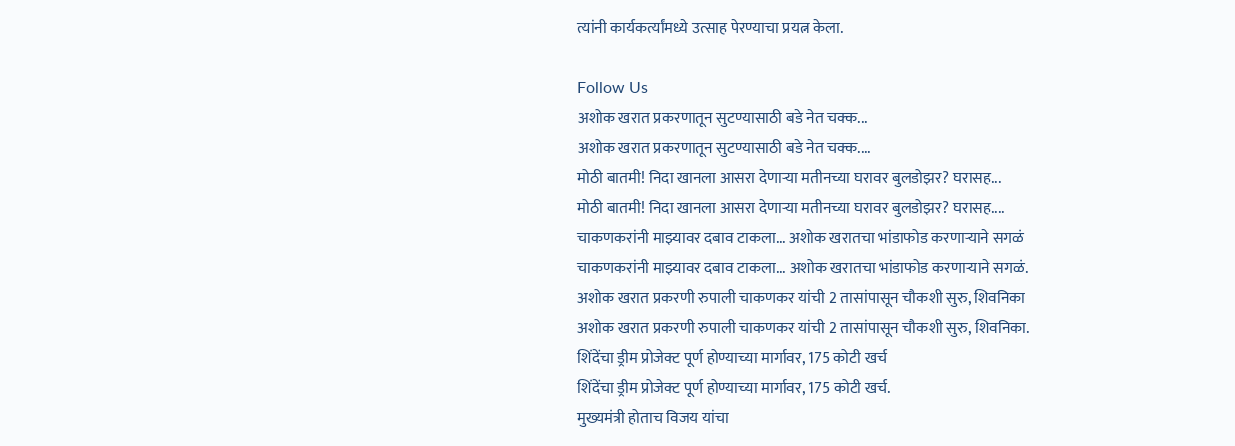त्यांनी कार्यकर्त्यांमध्ये उत्साह पेरण्याचा प्रयत्न केला.

Follow Us
अशोक खरात प्रकरणातून सुटण्यासाठी बडे नेत चक्क...
अशोक खरात प्रकरणातून सुटण्यासाठी बडे नेत चक्क....
मोठी बातमी! निदा खानला आसरा देणाऱ्या मतीनच्या घरावर बुलडोझर? घरासह...
मोठी बातमी! निदा खानला आसरा देणाऱ्या मतीनच्या घरावर बुलडोझर? घरासह....
चाकणकरांनी माझ्यावर दबाव टाकला... अशोक खरातचा भांडाफोड करणाऱ्याने सगळं
चाकणकरांनी माझ्यावर दबाव टाकला... अशोक खरातचा भांडाफोड करणाऱ्याने सगळं.
अशोक खरात प्रकरणी रुपाली चाकणकर यांची 2 तासांपासून चौकशी सुरु, शिवनिका
अशोक खरात प्रकरणी रुपाली चाकणकर यांची 2 तासांपासून चौकशी सुरु, शिवनिका.
शिंदेंचा ड्रीम प्रोजेक्ट पूर्ण होण्याच्या मार्गावर, 175 कोटी खर्च
शिंदेंचा ड्रीम प्रोजेक्ट पूर्ण होण्याच्या मार्गावर, 175 कोटी खर्च.
मुख्यमंत्री होताच विजय यांचा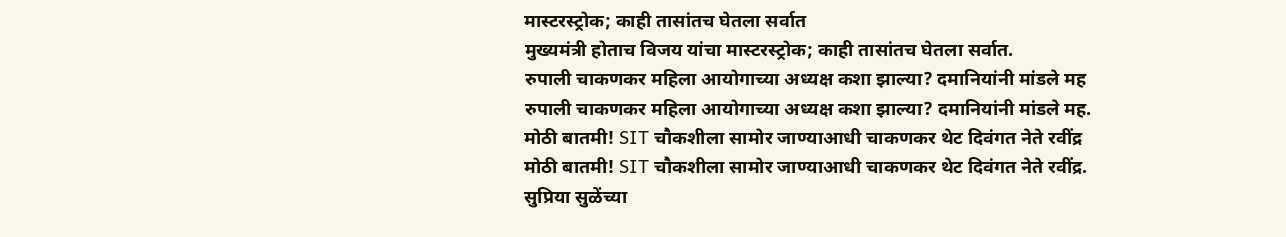मास्टरस्ट्रोक; काही तासांतच घेतला सर्वात
मुख्यमंत्री होताच विजय यांचा मास्टरस्ट्रोक; काही तासांतच घेतला सर्वात.
रुपाली चाकणकर महिला आयोगाच्या अध्यक्ष कशा झाल्या? दमानियांनी मांडले मह
रुपाली चाकणकर महिला आयोगाच्या अध्यक्ष कशा झाल्या? दमानियांनी मांडले मह.
मोठी बातमी! SIT चौकशीला सामोर जाण्याआधी चाकणकर थेट दिवंगत नेते रवींद्र
मोठी बातमी! SIT चौकशीला सामोर जाण्याआधी चाकणकर थेट दिवंगत नेते रवींद्र.
सुप्रिया सुळेंच्या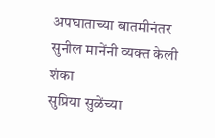अपघाताच्या बातमीनंतर सुनील मानेंनी व्यक्त केली शंका
सुप्रिया सुळेंच्या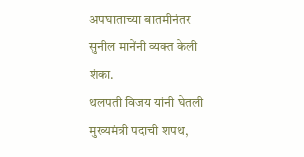अपघाताच्या बातमीनंतर सुनील मानेंनी व्यक्त केली शंका.
थलपती विजय यांनी घेतली मुख्यमंत्री पदाची शपथ,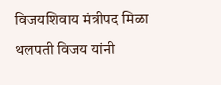विजयशिवाय मंत्रीपद मिळा
थलपती विजय यांनी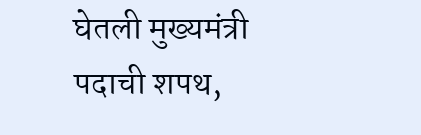घेतली मुख्यमंत्री पदाची शपथ,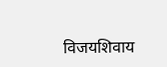विजयशिवाय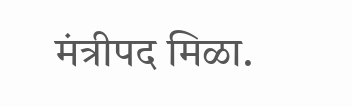मंत्रीपद मिळा.